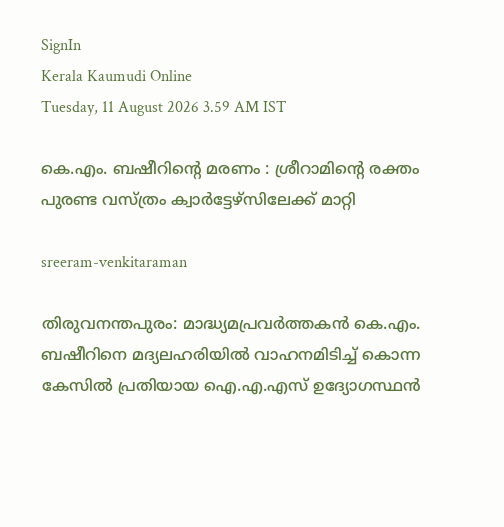SignIn
Kerala Kaumudi Online
Tuesday, 11 August 2026 3.59 AM IST

കെ.എം. ബഷീറിന്റെ മരണം : ശ്രീറാമിന്റെ രക്തം പുരണ്ട വസ്ത്രം ക്വാർട്ടേഴ്‌സിലേക്ക് മാറ്റി

sreeram-venkitaraman

തിരുവനന്തപുരം: മാദ്ധ്യമപ്രവർത്തകൻ കെ.എം. ബഷീറിനെ മദ്യലഹരിയിൽ വാഹനമിടിച്ച് കൊന്ന കേസിൽ പ്രതിയായ ഐ.എ.എസ് ഉദ്യോഗസ്ഥൻ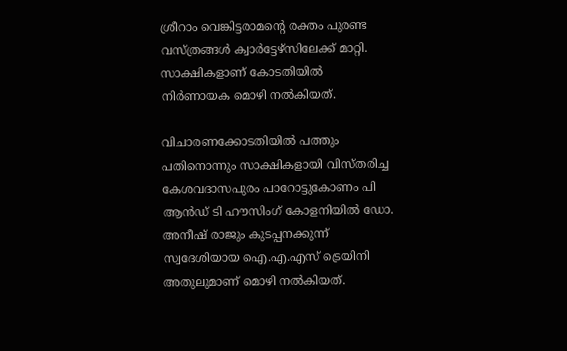ശ്രീറാം വെങ്കിട്ടരാമന്റെ രക്തം പുരണ്ട വസ്ത്രങ്ങൾ ക്വാർട്ടേഴ്സിലേക്ക് മാറ്റി. സാക്ഷികളാണ് കോടതിയിൽ നിർണായക മൊഴി നൽകിയത്.

വിചാരണക്കോടതിയിൽ പത്തും പതിനൊന്നും സാക്ഷികളായി വിസ്തരിച്ച കേശവദാസപുരം പാറോട്ടുകോണം പി ആൻഡ് ടി ഹൗസിംഗ് കോളനിയിൽ ഡോ. അനീഷ് രാജും കുടപ്പനക്കുന്ന് സ്വദേശിയായ ഐ.എ.എസ് ട്രെയിനി അതുലുമാണ് മൊഴി നൽകിയത്.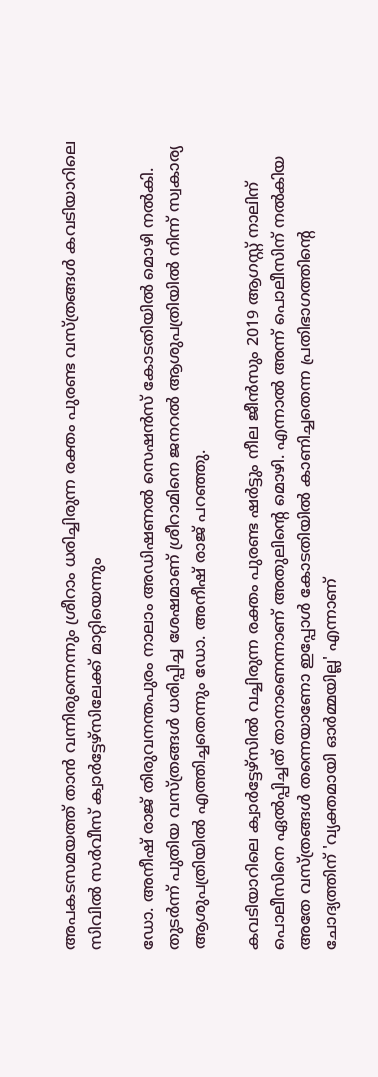അപകടസമയത്ത് താൻ വന്നിരുന്നെന്നും ശ്രീറാം ധരിച്ചിരുന്ന രക്തം പുരണ്ട വസ്ത്രങ്ങൾ കവടിയാറിലെ സിവിൽ സർവീസ് ക്വാർട്ടേഴ്സിലേക്ക് മാറ്റിയെന്നും

ഡോ. അനീഷ് രാജ് തിരുവനന്തപുരം നാലാം അഡിഷണൽ സെഷൻസ് കോടതിയിൽ മൊഴി നൽകി. തുടർന്ന് പുതിയ വസ്ത്രങ്ങൾ ധരിപ്പിച്ച ശേഷമാണ് ശ്രീറാമിനെ ജനറൽ ആശുപത്രിയിൽ നിന്ന് സ്വകാര്യ ആശുപത്രിയിൽ എത്തിച്ചതെന്നും ഡോ. അനീഷ് രാജ് പറഞ്ഞു.

കവടിയാറിലെ ക്വാർട്ടേഴ്സിൽ വച്ചിരുന്ന രക്തം പുരണ്ട ഷർട്ടും നീല ജീൻസും 2019 ആഗസ്റ്റ് നാലിന് പൊലീസിനെ ഏൽപ്പിച്ചത് താനാണെന്നാണ് അതുലിന്റെ മൊഴി. എന്നാൽ അന്ന് പൊലീസിന് നൽകിയ അതേ വസ്ത്രങ്ങൾ തന്നെയാണോ ഇപ്പോൾ കോടതിയിൽ കാണിച്ചതെന്ന പ്രതിഭാഗത്തിന്റെ ചോദ്യത്തിന് 'വ്യക്തമായി ഓർമ്മയില്ല' എന്നാണ്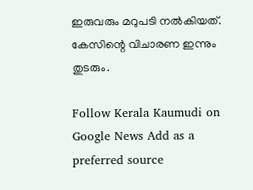ഇരുവരും മറുപടി നൽകിയത്. കേസിന്റെ വിചാരണ ഇന്നും തുടരും.

Follow Kerala Kaumudi on Google News Add as a preferred source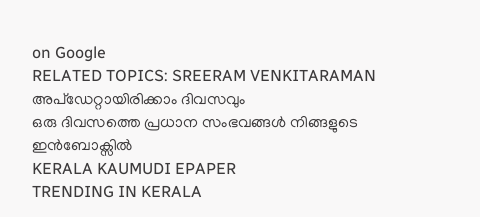on Google
RELATED TOPICS: SREERAM VENKITARAMAN
അപ്ഡേറ്റായിരിക്കാം ദിവസവും
ഒരു ദിവസത്തെ പ്രധാന സംഭവങ്ങൾ നിങ്ങളുടെ ഇൻബോക്സിൽ
KERALA KAUMUDI EPAPER
TRENDING IN KERALA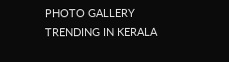PHOTO GALLERY
TRENDING IN KERALA